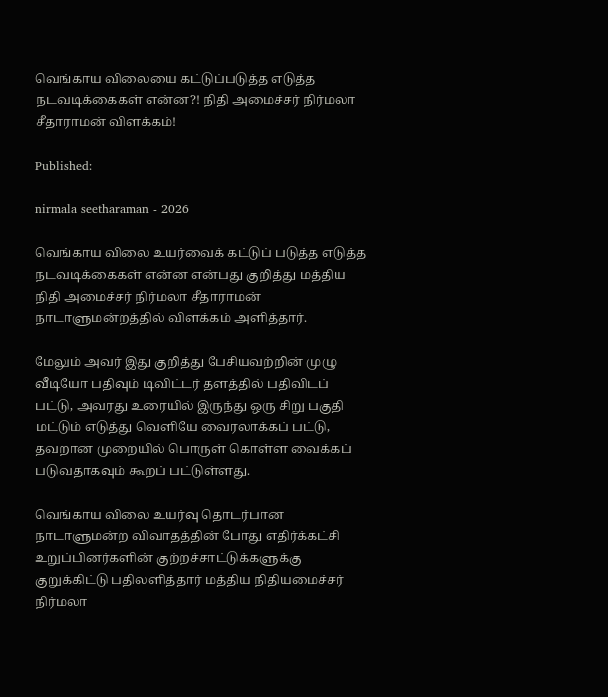வெங்காய விலையை கட்டுப்படுத்த எடுத்த நடவடிக்கைகள் என்ன?! நிதி அமைச்சர் நிர்மலா சீதாராமன் விளக்கம்!

Published:

nirmala seetharaman - 2026

வெங்காய விலை உயர்வைக் கட்டுப் படுத்த எடுத்த நடவடிக்கைகள் என்ன என்பது குறித்து மத்திய நிதி அமைச்சர் நிர்மலா சீதாராமன் நாடாளுமன்றத்தில் விளக்கம் அளித்தார்.

மேலும் அவர் இது குறித்து பேசியவற்றின் முழு வீடியோ பதிவும் டிவிட்டர் தளத்தில் பதிவிடப் பட்டு, அவரது உரையில் இருந்து ஒரு சிறு பகுதி மட்டும் எடுத்து வெளியே வைரலாக்கப் பட்டு, தவறான முறையில் பொருள் கொள்ள வைக்கப் படுவதாகவும் கூறப் பட்டுள்ளது.

வெங்காய விலை உயர்வு தொடர்பான நாடாளுமன்ற விவாதத்தின் போது எதிர்க்கட்சி உறுப்பினர்களின் குற்றச்சாட்டுக்களுக்கு குறுக்கிட்டு பதிலளித்தார் மத்திய நிதியமைச்சர் நிர்மலா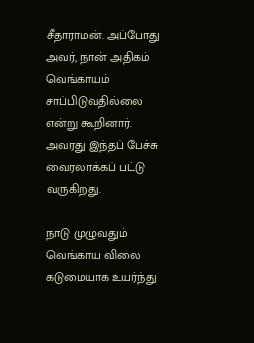சீதாராமன். அப்போது அவர், நான் அதிகம் வெங்காயம் சாப்பிடுவதில்லை என்று கூறினார். அவரது இந்தப் பேச்சு வைரலாக்கப் பட்டு வருகிறது.

நாடு முழுவதும் வெங்காய விலை கடுமையாக உயர்ந்து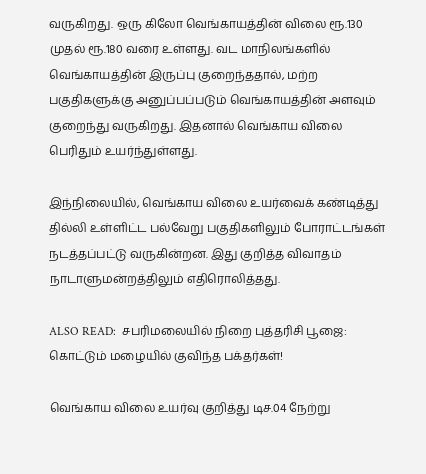வருகிறது. ஒரு கிலோ வெங்காயத்தின் விலை ரூ.130 முதல் ரூ.180 வரை உள்ளது. வட மாநிலங்களில் வெங்காயத்தின் இருப்பு குறைந்ததால், மற்ற பகுதிகளுக்கு அனுப்பப்படும் வெங்காயத்தின் அளவும் குறைந்து வருகிறது. இதனால் வெங்காய விலை பெரிதும் உயர்ந்துள்ளது.

இந்நிலையில், வெங்காய விலை உயர்வைக் கண்டித்து தில்லி உள்ளிட்ட பல்வேறு பகுதிகளிலும் போராட்டங்கள் நடத்தப்பட்டு வருகின்றன. இது குறித்த விவாதம் நாடாளுமன்றத்திலும் எதிரொலித்தது.

ALSO READ:  சபரிமலையில் நிறை புத்தரிசி பூஜை: கொட்டும் மழையில் குவிந்த பக்தர்கள்!

வெங்காய விலை உயர்வு குறித்து டிச.04 நேற்று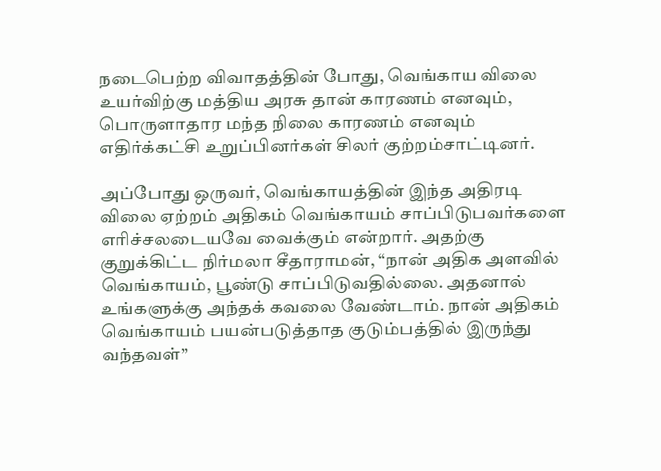நடைபெற்ற விவாதத்தின் போது, வெங்காய விலை உயர்விற்கு மத்திய அரசு தான் காரணம் எனவும், பொருளாதார மந்த நிலை காரணம் எனவும் எதிர்க்கட்சி உறுப்பினர்கள் சிலர் குற்றம்சாட்டினர்.

அப்போது ஒருவர், வெங்காயத்தின் இந்த அதிரடி விலை ஏற்றம் அதிகம் வெங்காயம் சாப்பிடுபவர்களை எரிச்சலடையவே வைக்கும் என்றார். அதற்கு குறுக்கிட்ட நிர்மலா சீதாராமன், “நான் அதிக அளவில் வெங்காயம், பூண்டு சாப்பிடுவதில்லை. அதனால் உங்களுக்கு அந்தக் கவலை வேண்டாம். நான் அதிகம் வெங்காயம் பயன்படுத்தாத குடும்பத்தில் இருந்து வந்தவள்”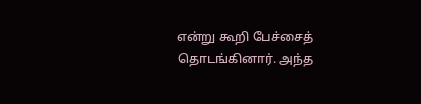என்று கூறி பேச்சைத் தொடங்கினார். அந்த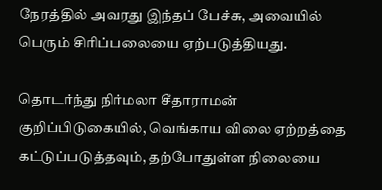நேரத்தில் அவரது இந்தப் பேச்சு, அவையில் பெரும் சிரிப்பலையை ஏற்படுத்தியது.

தொடர்ந்து நிர்மலா சீதாராமன் குறிப்பிடுகையில், வெங்காய விலை ஏற்றத்தை கட்டுப்படுத்தவும், தற்போதுள்ள நிலையை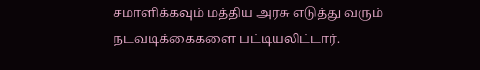சமாளிக்கவும் மத்திய அரசு எடுத்து வரும் நடவடிக்கைகளை பட்டியலிட்டார்.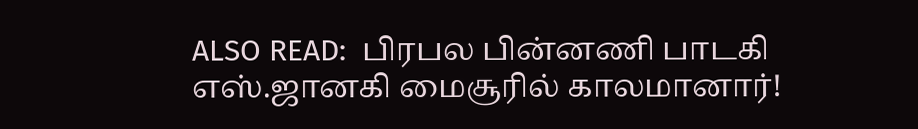ALSO READ:  பிரபல பின்னணி பாடகி எஸ்.ஜானகி மைசூரில் காலமானார்!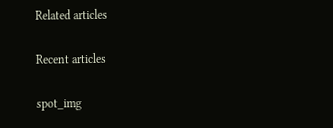Related articles

Recent articles

spot_img